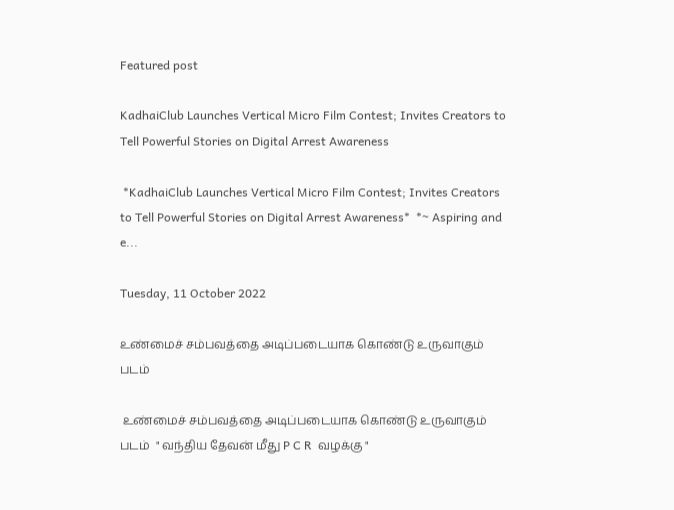Featured post

KadhaiClub Launches Vertical Micro Film Contest; Invites Creators to Tell Powerful Stories on Digital Arrest Awareness

 *KadhaiClub Launches Vertical Micro Film Contest; Invites Creators to Tell Powerful Stories on Digital Arrest Awareness*  *~ Aspiring and e...

Tuesday, 11 October 2022

உண்மைச் சம்பவத்தை அடிப்படையாக கொண்டு உருவாகும் படம்

 உண்மைச் சம்பவத்தை அடிப்படையாக கொண்டு உருவாகும் படம்  " வந்திய தேவன் மீது P C R  வழக்கு "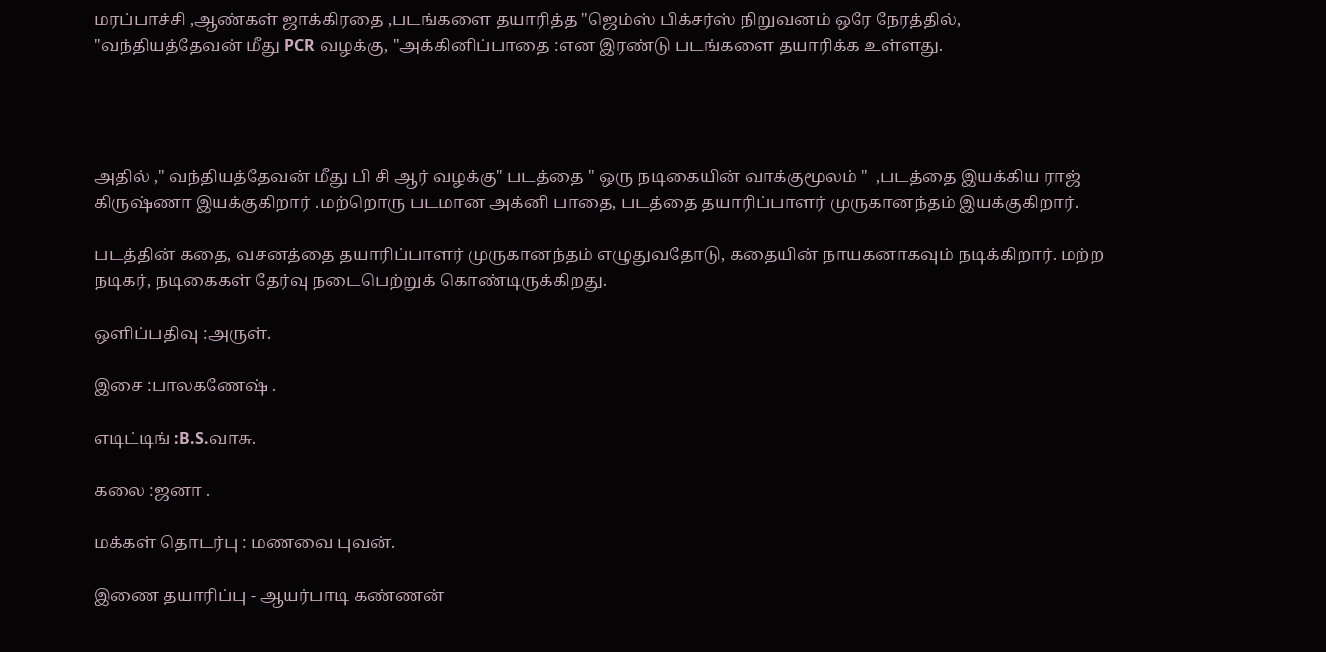மரப்பாச்சி ,ஆண்கள் ஜாக்கிரதை ,படங்களை தயாரித்த "ஜெம்ஸ் பிக்சர்ஸ் நிறுவனம் ஒரே நேரத்தில், "வந்தியத்தேவன் மீது PCR வழக்கு, "அக்கினிப்பாதை :என இரண்டு படங்களை தயாரிக்க உள்ளது.




அதில் ," வந்தியத்தேவன் மீது பி சி ஆர் வழக்கு" படத்தை " ஒரு நடிகையின் வாக்குமூலம் "  ,படத்தை இயக்கிய ராஜ் கிருஷ்ணா இயக்குகிறார் .மற்றொரு படமான அக்னி பாதை, படத்தை தயாரிப்பாளர் முருகானந்தம் இயக்குகிறார்.

படத்தின் கதை, வசனத்தை தயாரிப்பாளர் முருகானந்தம் எழுதுவதோடு, கதையின் நாயகனாகவும் நடிக்கிறார். மற்ற   நடிகர், நடிகைகள் தேர்வு நடைபெற்றுக் கொண்டிருக்கிறது.

ஒளிப்பதிவு :அருள்.

இசை :பாலகணேஷ் .

எடிட்டிங் :B.S.வாசு.

கலை :ஜனா .

மக்கள் தொடர்பு : மணவை புவன்.

இணை தயாரிப்பு - ஆயர்பாடி கண்ணன்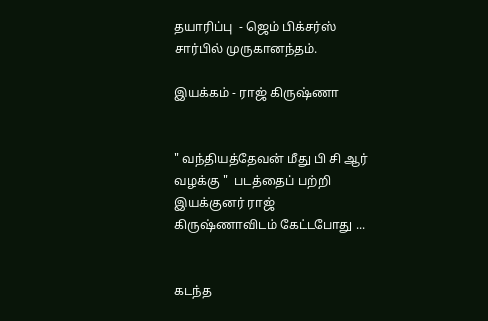தயாரிப்பு  - ஜெம் பிக்சர்ஸ் சார்பில் முருகானந்தம்.

இயக்கம் - ராஜ் கிருஷ்ணா


" வந்தியத்தேவன் மீது பி சி ஆர் வழக்கு "  படத்தைப் பற்றி  இயக்குனர் ராஜ்  கிருஷ்ணாவிடம் கேட்டபோது ...


கடந்த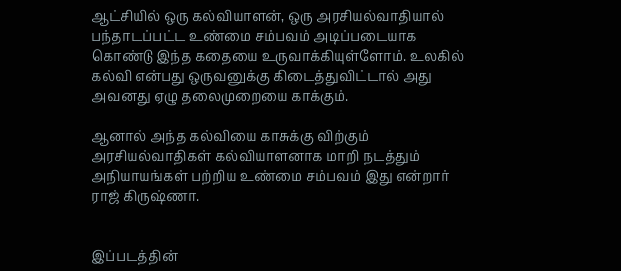ஆட்சியில் ஒரு கல்வியாளன், ஒரு அரசியல்வாதியால் பந்தாடப்பட்ட உண்மை சம்பவம் அடிப்படையாக கொண்டு இந்த கதையை உருவாக்கியுள்ளோம். உலகில் கல்வி என்பது ஒருவனுக்கு கிடைத்துவிட்டால் அது அவனது ஏழு தலைமுறையை காக்கும்.

ஆனால் அந்த கல்வியை காசுக்கு விற்கும் அரசியல்வாதிகள் கல்வியாளனாக மாறி நடத்தும் அநியாயங்கள் பற்றிய உண்மை சம்பவம் இது என்றார் ராஜ் கிருஷ்ணா.


இப்படத்தின்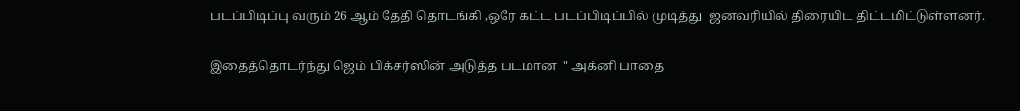படப்பிடிப்பு வரும் 26 ஆம் தேதி தொடங்கி ,ஒரே கட்ட படப்பிடிப்பில் முடித்து  ஜனவரியில் திரையிட திட்டமிட்டுள்ளனர்.

இதைத்தொடர்ந்து ஜெம் பிக்சர்ஸின் அடுத்த படமான  " அக்னி பாதை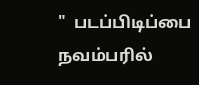"  படப்பிடிப்பை  நவம்பரில்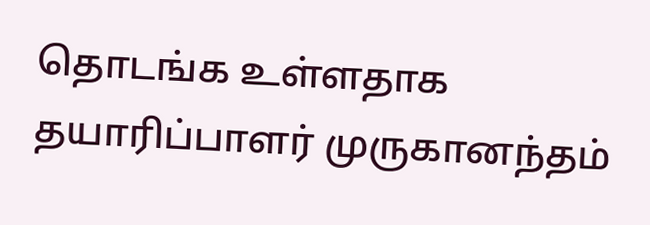தொடங்க உள்ளதாக தயாரிப்பாளர் முருகானந்தம்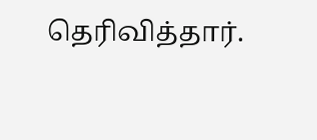தெரிவித்தார்.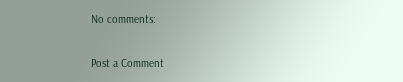No comments:

Post a Comment